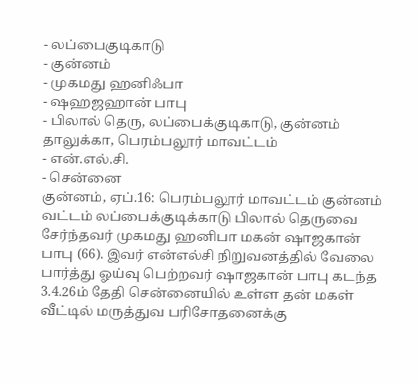- லப்பைகுடிகாடு
- குன்னம்
- முகமது ஹனிஃபா
- ஷஹஜஹான் பாபு
- பிலால் தெரு, லப்பைக்குடிகாடு, குன்னம் தாலுக்கா, பெரம்பலூர் மாவட்டம்
- என்.எல்.சி.
- சென்னை
குன்னம், ஏப்.16: பெரம்பலூர் மாவட்டம் குன்னம் வட்டம் லப்பைக்குடிக்காடு பிலால் தெருவை சேர்ந்தவர் முகமது ஹனிபா மகன் ஷாஜகான் பாபு (66). இவர் என்எல்சி நிறுவனத்தில் வேலை பார்த்து ஓய்வு பெற்றவர் ஷாஜகான் பாபு கடந்த 3.4.26ம் தேதி சென்னையில் உள்ள தன் மகள் வீட்டில் மருத்துவ பரிசோதனைக்கு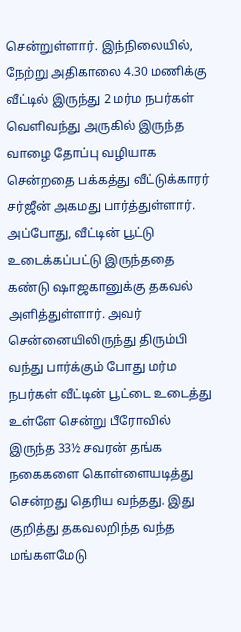சென்றுள்ளார். இந்நிலையில், நேற்று அதிகாலை 4.30 மணிக்கு வீட்டில் இருந்து 2 மர்ம நபர்கள் வெளிவந்து அருகில் இருந்த வாழை தோப்பு வழியாக சென்றதை பக்கத்து வீட்டுக்காரர் சர்ஜீன் அகமது பார்த்துள்ளார்.
அப்போது, வீட்டின் பூட்டு உடைக்கப்பட்டு இருந்ததை கண்டு ஷாஜகானுக்கு தகவல் அளித்துள்ளார். அவர் சென்னையிலிருந்து திரும்பி வந்து பார்க்கும் போது மர்ம நபர்கள் வீட்டின் பூட்டை உடைத்து உள்ளே சென்று பீரோவில் இருந்த 33½ சவரன் தங்க நகைகளை கொள்ளையடித்து சென்றது தெரிய வந்தது. இது குறித்து தகவலறிந்த வந்த மங்களமேடு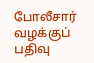போலீசார் வழக்குப் பதிவு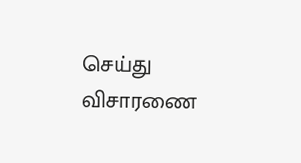செய்து விசாரணை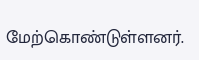மேற்கொண்டுள்ளனர்.